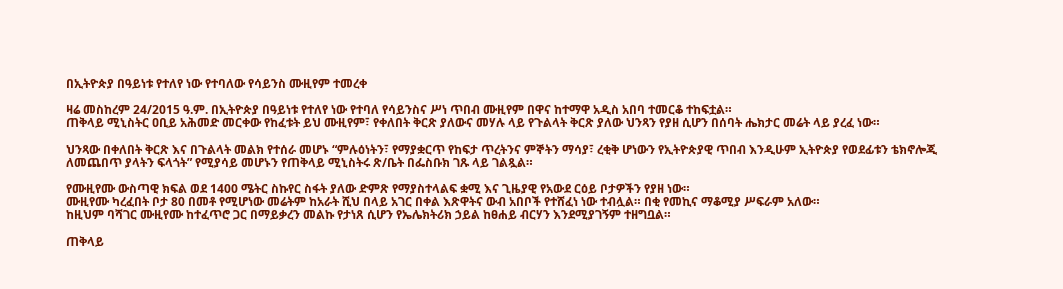በኢትዮጵያ በዓይነቱ የተለየ ነው የተባለው የሳይንስ ሙዚየም ተመረቀ

ዛሬ መስከረም 24/2015 ዓ.ም. በኢትዮጵያ በዓይነቱ የተለየ ነው የተባለ የሳይንስና ሥነ ጥበብ ሙዚየም በዋና ከተማዋ አዲስ አበባ ተመርቆ ተከፍቷል።
ጠቅላይ ሚኒስትር ዐቢይ አሕመድ መርቀው የከፈቱት ይህ ሙዚየም፣ የቀለበት ቅርጽ ያለውና መሃሉ ላይ የጉልላት ቅርጽ ያለው ህንጻን የያዘ ሲሆን በሰባት ሔክታር መሬት ላይ ያረፈ ነው።

ህንጻው በቀለበት ቅርጽ እና በጉልላት መልክ የተሰራ መሆኑ “ምሉዕነትን፣ የማያቋርጥ የከፍታ ጥረትንና ምኞትን ማሳያ፣ ረቂቅ ሆነውን የኢትዮጵያዊ ጥበብ እንዲሁም ኢትዮጵያ የወደፊቱን ቴክኖሎጂ ለመጨበጥ ያላትን ፍላጎት” የሚያሳይ መሆኑን የጠቅላይ ሚኒስትሩ ጽ/ቤት በፌስቡክ ገጹ ላይ ገልጿል።

የሙዚየሙ ውስጣዊ ክፍል ወደ 1400 ሜትር ስኩየር ስፋት ያለው ድምጽ የማያስተላልፍ ቋሚ እና ጊዜያዊ የአውደ ርዕይ ቦታዎችን የያዘ ነው።
ሙዚየሙ ካረፈበት ቦታ 80 በመቶ የሚሆነው መሬትም ከአራት ሺህ በላይ አገር በቀል እጽዋትና ውብ አበቦች የተሸፈነ ነው ተብሏል። በቂ የመኪና ማቆሚያ ሥፍራም አለው።
ከዚህም ባሻገር ሙዚየሙ ከተፈጥሮ ጋር በማይቃረን መልኩ የታነጸ ሲሆን የኤሌክትሪክ ኃይል ከፀሐይ ብርሃን እንደሚያገኝም ተዘግቧል።

ጠቅላይ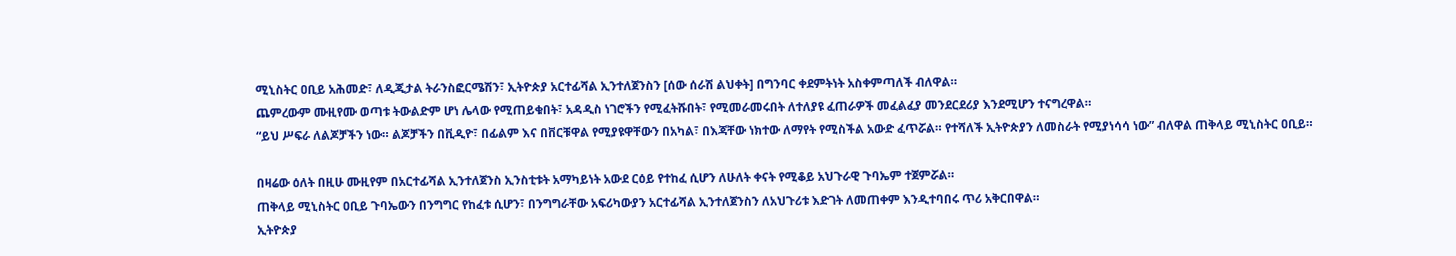ሚኒስትር ዐቢይ አሕመድ፣ ለዲጂታል ትራንስፎርሜሽን፣ ኢትዮጵያ አርተፊሻል ኢንተለጀንስን [ሰው ሰራሽ ልህቀት] በግንባር ቀደምትነት አስቀምጣለች ብለዋል።
ጨምረውም ሙዚየሙ ወጣቱ ትውልድም ሆነ ሌላው የሚጠይቁበት፣ አዳዲስ ነገሮችን የሚፈትሹበት፣ የሚመራመሩበት ለተለያዩ ፈጠራዎች መፈልፈያ መንደርደሪያ እንደሚሆን ተናግረዋል።
“ይህ ሥፍራ ለልጆቻችን ነው። ልጆቻችን በቪዲዮ፣ በፊልም እና በቨርቹዋል የሚያዩዋቸውን በአካል፣ በእጃቸው ነክተው ለማየት የሚስችል አውድ ፈጥሯል። የተሻለች ኢትዮጵያን ለመስራት የሚያነሳሳ ነው” ብለዋል ጠቅላይ ሚኒስትር ዐቢይ።

በዛሬው ዕለት በዚሁ ሙዚየም በአርተፊሻል ኢንተለጀንስ ኢንስቲቱት አማካይነት አውደ ርዕይ የተከፈ ሲሆን ለሁለት ቀናት የሚቆይ አህጉራዊ ጉባኤም ተጀምሯል።
ጠቅላይ ሚኒስትር ዐቢይ ጉባኤውን በንግግር የከፈቱ ሲሆን፣ በንግግራቸው አፍሪካውያን አርተፊሻል ኢንተለጀንስን ለአህጉሪቱ እድገት ለመጠቀም እንዲተባበሩ ጥሪ አቅርበዋል።
ኢትዮጵያ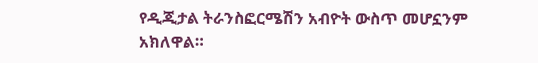የዲጂታል ትራንስፎርሜሽን አብዮት ውስጥ መሆኗንም አክለዋል።